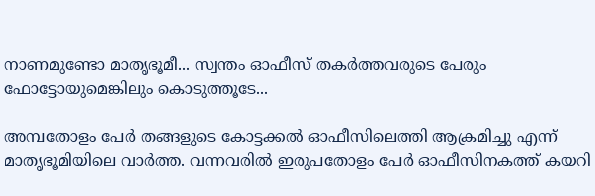നാണമുണ്ടോ മാതൃഭൂമീ... സ്വന്തം ഓഫീസ് തകര്‍ത്തവരുടെ പേരും ഫോട്ടോയുമെങ്കിലും കൊടുത്തൂടേ...

അമ്പതോളം പേര്‍ തങ്ങളുടെ കോട്ടക്കല്‍ ഓഫീസിലെത്തി ആക്രമിച്ചു എന്ന് മാതൃഭൂമിയിലെ വാര്‍ത്ത. വന്നവരില്‍ ഇരുപതോളം പേര്‍ ഓഫീസിനകത്ത് കയറി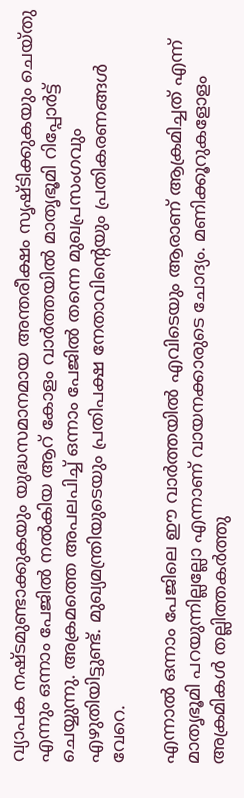വ്യാപക നഷ്ടമുണ്ടാക്കുകയും യുദ്ധസമാനമായ അന്തരീക്ഷം സൃഷ്ടിക്കുകയും ചെയ്തു എന്നും ഒന്നാം പേജില്‍ നല്‍കിയ ആറ് കോളം വാര്‍ത്തയില്‍ മാതൃഭൂമി റിപ്പോര്‍ട്ട് ചെയ്യുന്നു. അക്രമത്തെ അപലപിച്ച് ഒന്നാം പേജില്‍ തന്നെ മുഖപ്രസംഗവും എഴുതിയിട്ടുണ്ട്. മുഖ്യമന്ത്രിയുടെയും പ്രതിപക്ഷ നേതാവിന്റെയും പ്രതികരണങ്ങള്‍ വേറെ.

എന്നാല്‍ ഒന്നാം പേജിലെ ഈ വാര്‍ത്തയില്‍ എവിടെയും ആരാണ് ആക്രമിച്ചത് എന്ന് മാതൃഭൂമി പറയുന്നില്ലല്ലോ എന്നാണ് വായനക്കാരുടെ ചോദ്യം. മണിക്കൂറുകളോളം അക്രമികള്‍ തല്ലിത്തകര്‍ത്തു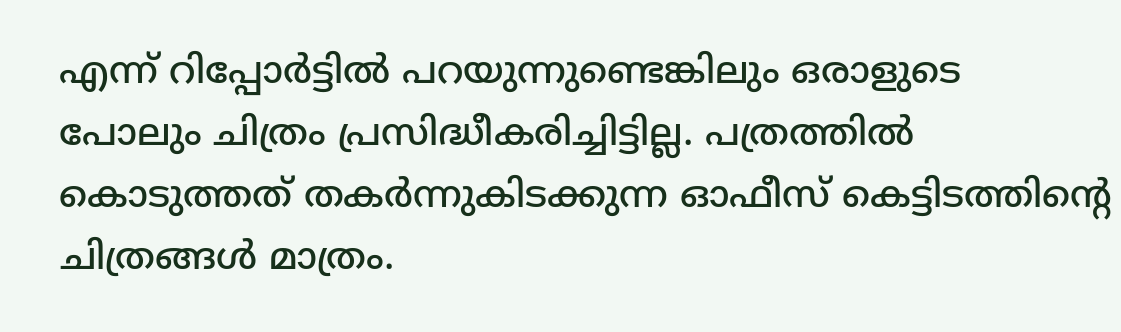എന്ന് റിപ്പോര്‍ട്ടില്‍ പറയുന്നുണ്ടെങ്കിലും ഒരാളുടെ പോലും ചിത്രം പ്രസിദ്ധീകരിച്ചിട്ടില്ല. പത്രത്തില്‍ കൊടുത്തത് തകര്‍ന്നുകിടക്കുന്ന ഓഫീസ് കെട്ടിടത്തിന്റെ ചിത്രങ്ങള്‍ മാത്രം.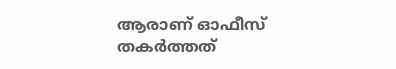ആരാണ് ഓഫീസ് തകര്‍ത്തത്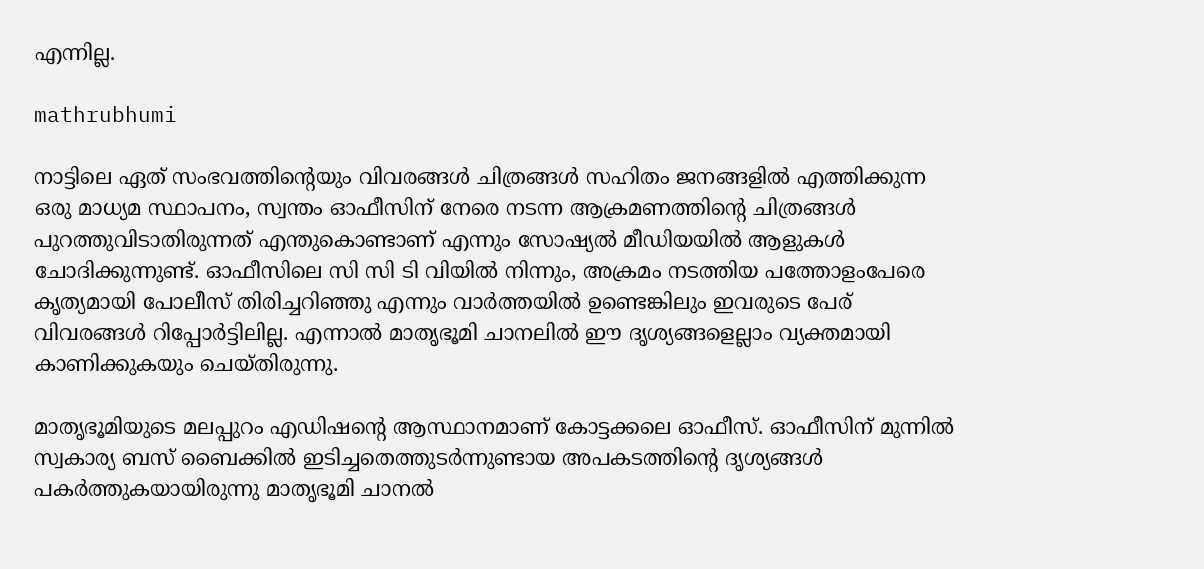എന്നില്ല.

mathrubhumi

നാട്ടിലെ ഏത് സംഭവത്തിന്റെയും വിവരങ്ങള്‍ ചിത്രങ്ങള്‍ സഹിതം ജനങ്ങളില്‍ എത്തിക്കുന്ന ഒരു മാധ്യമ സ്ഥാപനം, സ്വന്തം ഓഫീസിന് നേരെ നടന്ന ആക്രമണത്തിന്റെ ചിത്രങ്ങള്‍ പുറത്തുവിടാതിരുന്നത് എന്തുകൊണ്ടാണ് എന്നും സോഷ്യല്‍ മീഡിയയില്‍ ആളുകള്‍ ചോദിക്കുന്നുണ്ട്. ഓഫീസിലെ സി സി ടി വിയില്‍ നിന്നും, അക്രമം നടത്തിയ പത്തോളംപേരെ കൃത്യമായി പോലീസ് തിരിച്ചറിഞ്ഞു എന്നും വാര്‍ത്തയില്‍ ഉണ്ടെങ്കിലും ഇവരുടെ പേര് വിവരങ്ങള്‍ റിപ്പോര്‍ട്ടിലില്ല. എന്നാല്‍ മാതൃഭൂമി ചാനലില്‍ ഈ ദൃശ്യങ്ങളെല്ലാം വ്യക്തമായി കാണിക്കുകയും ചെയ്തിരുന്നു.

മാതൃഭൂമിയുടെ മലപ്പുറം എഡിഷന്റെ ആസ്ഥാനമാണ് കോട്ടക്കലെ ഓഫീസ്. ഓഫീസിന് മുന്നില്‍ സ്വകാര്യ ബസ് ബൈക്കില്‍ ഇടിച്ചതെത്തുടര്‍ന്നുണ്ടായ അപകടത്തിന്റെ ദൃശ്യങ്ങള്‍ പകര്‍ത്തുകയായിരുന്നു മാതൃഭൂമി ചാനല്‍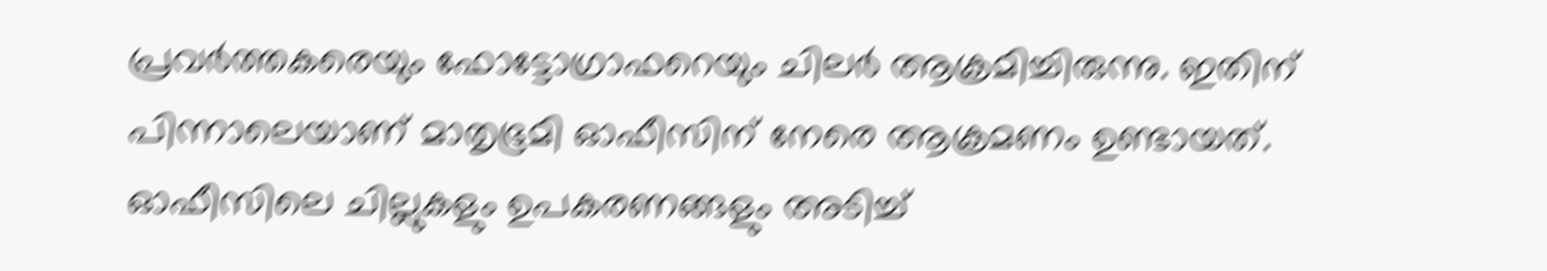പ്രവര്‍ത്തകരെയും ഫോട്ടോഗ്രാഫറെയും ചിലര്‍ ആക്രമിച്ചിരുന്നു. ഇതിന് പിന്നാലെയാണ് മാതൃഭൂമി ഓഫീസിന് നേരെ ആക്രമണം ഉണ്ടായത്. ഓഫീസിലെ ചില്ലുകളും ഉപകരണങ്ങളും അടിച്ച്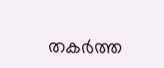തകര്‍ത്ത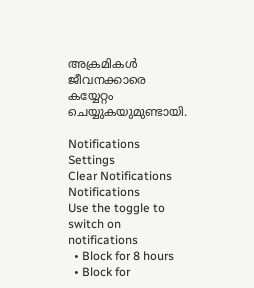അക്രമികള്‍ ജീവനക്കാരെ കയ്യേറ്റം ചെയ്യുകയുമുണ്ടായി.

Notifications
Settings
Clear Notifications
Notifications
Use the toggle to switch on notifications
  • Block for 8 hours
  • Block for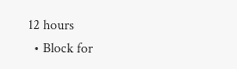12 hours
  • Block for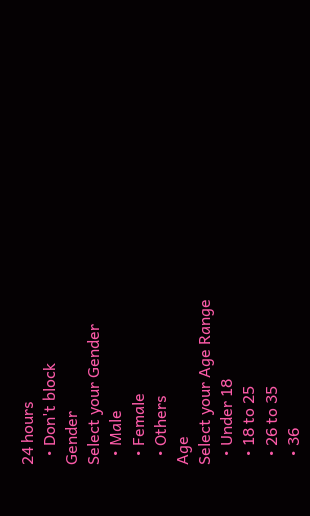24 hours
  • Don't block
Gender
Select your Gender
  • Male
  • Female
  • Others
Age
Select your Age Range
  • Under 18
  • 18 to 25
  • 26 to 35
  • 36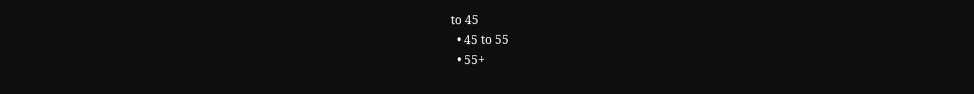to 45
  • 45 to 55
  • 55+